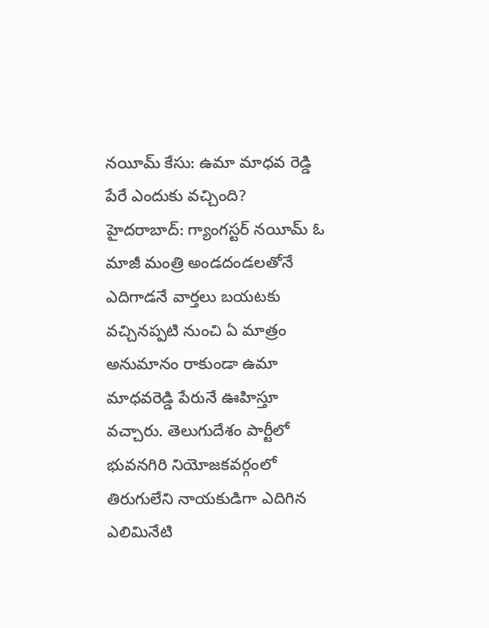నయీమ్ కేసు: ఉమా మాధవ రెడ్డి పేరే ఎందుకు వచ్చింది?
హైదరాబాద్: గ్యాంగస్టర్ నయీమ్ ఓ మాజీ మంత్రి అండదండలతోనే ఎదిగాడనే వార్తలు బయటకు వచ్చినప్పటి నుంచి ఏ మాత్రం అనుమానం రాకుండా ఉమా మాధవరెడ్డి పేరునే ఊహిస్తూ వచ్చారు. తెలుగుదేశం పార్టీలో భువనగిరి నియోజకవర్గంలో తిరుగులేని నాయకుడిగా ఎదిగిన ఎలిమినేటి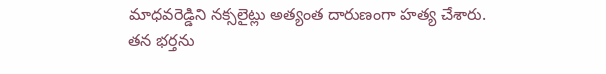మాధవరెడ్డిని నక్సలైట్లు అత్యంత దారుణంగా హత్య చేశారు.
తన భర్తను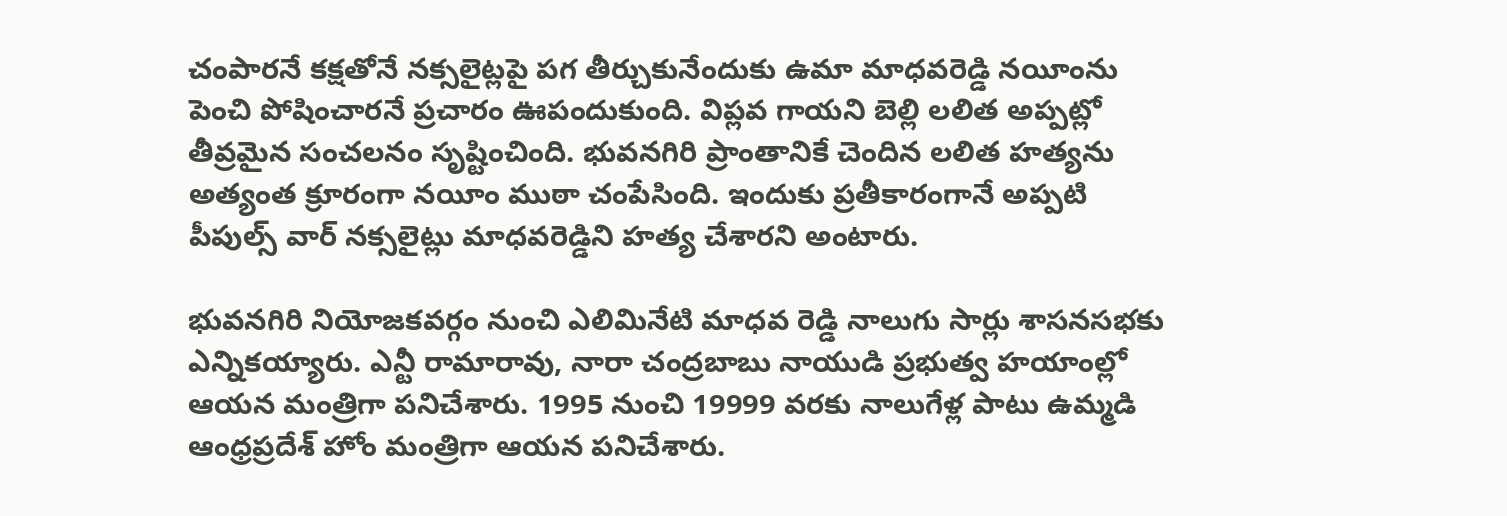చంపారనే కక్షతోనే నక్సలైట్లపై పగ తీర్చుకునేందుకు ఉమా మాధవరెడ్డి నయీంను పెంచి పోషించారనే ప్రచారం ఊపందుకుంది. విప్లవ గాయని బెల్లి లలిత అప్పట్లో తీవ్రమైన సంచలనం సృష్టించింది. భువనగిరి ప్రాంతానికే చెందిన లలిత హత్యను అత్యంత క్రూరంగా నయీం ముఠా చంపేసింది. ఇందుకు ప్రతీకారంగానే అప్పటి పీపుల్స్ వార్ నక్సలైట్లు మాధవరెడ్డిని హత్య చేశారని అంటారు.

భువనగిరి నియోజకవర్గం నుంచి ఎలిమినేటి మాధవ రెడ్డి నాలుగు సార్లు శాసనసభకు ఎన్నికయ్యారు. ఎన్టీ రామారావు, నారా చంద్రబాబు నాయుడి ప్రభుత్వ హయాంల్లో ఆయన మంత్రిగా పనిచేశారు. 1995 నుంచి 19999 వరకు నాలుగేళ్ల పాటు ఉమ్మడి ఆంధ్రప్రదేశ్ హోం మంత్రిగా ఆయన పనిచేశారు.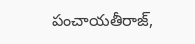పంచాయతీరాజ్,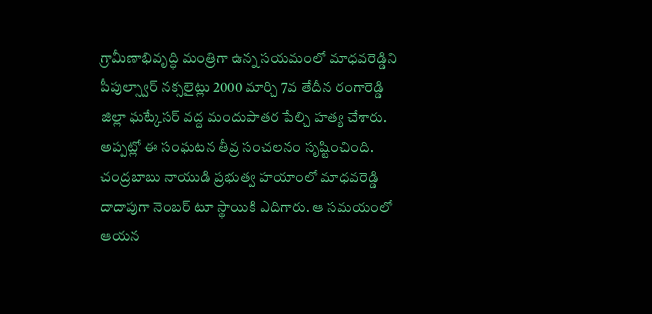గ్రామీణాభివృద్ధి మంత్రిగా ఉన్న సయమంలో మాధవరెడ్డిని పీపుల్స్వార్ నక్సలైట్లు 2000 మార్చి 7వ తేదీన రంగారెడ్డి జిల్లా ఘట్కేసర్ వద్ద మందుపాతర పేల్చి హత్య చేశారు. అప్పట్లో ఈ సంఘటన తీవ్ర సంచలనం సృష్టించింది. చంద్రబాబు నాయుడి ప్రభుత్వ హయాంలో మాధవరెడ్డి దాదాపుగా నెంబర్ టూ స్థాయికి ఎదిగారు. ఆ సమయంలో ఆయన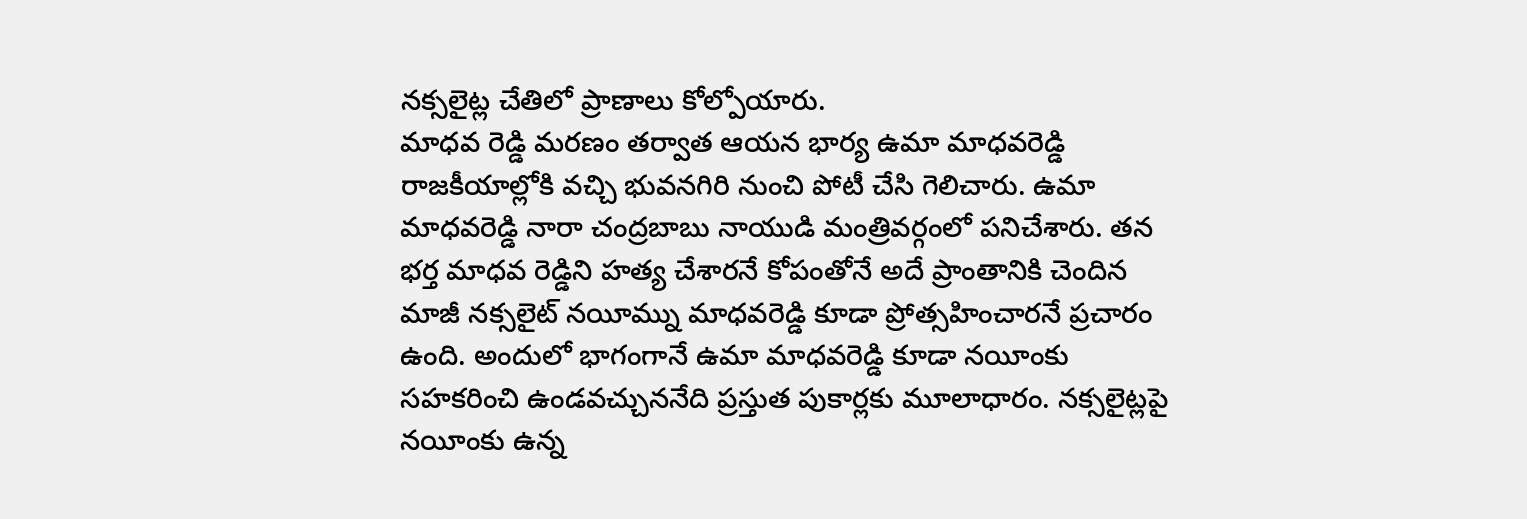నక్సలైట్ల చేతిలో ప్రాణాలు కోల్పోయారు.
మాధవ రెడ్డి మరణం తర్వాత ఆయన భార్య ఉమా మాధవరెడ్డి రాజకీయాల్లోకి వచ్చి భువనగిరి నుంచి పోటీ చేసి గెలిచారు. ఉమా మాధవరెడ్డి నారా చంద్రబాబు నాయుడి మంత్రివర్గంలో పనిచేశారు. తన భర్త మాధవ రెడ్డిని హత్య చేశారనే కోపంతోనే అదే ప్రాంతానికి చెందిన మాజీ నక్సలైట్ నయీమ్ను మాధవరెడ్డి కూడా ప్రోత్సహించారనే ప్రచారం ఉంది. అందులో భాగంగానే ఉమా మాధవరెడ్డి కూడా నయీంకు సహకరించి ఉండవచ్చుననేది ప్రస్తుత పుకార్లకు మూలాధారం. నక్సలైట్లపై నయీంకు ఉన్న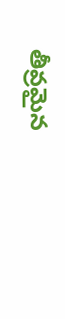తీవ్రమైన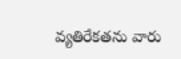వ్యతిరేకతను వారు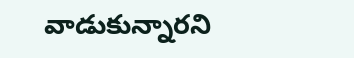వాడుకున్నారని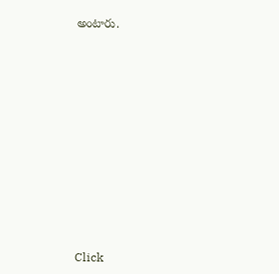అంటారు.












Click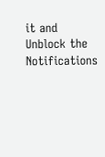it and Unblock the Notifications